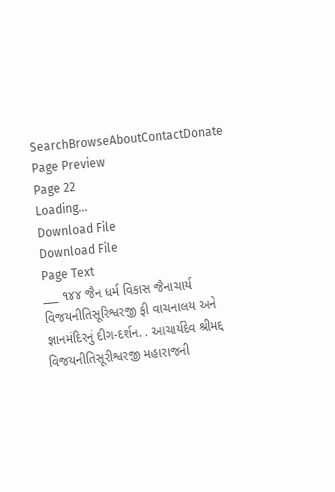SearchBrowseAboutContactDonate
Page Preview
Page 22
Loading...
Download File
Download File
Page Text
___ ૧૪૪ જૈન ધર્મ વિકાસ જૈનાચાર્ય વિજયનીતિસૂરિશ્વરજી ફી વાચનાલય અને જ્ઞાનમંદિરનું દીગ-દર્શન. . આચાર્યદેવ શ્રીમદ્દ વિજયનીતિસૂરીશ્વરજી મહારાજની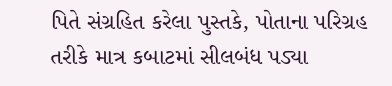પિતે સંગ્રહિત કરેલા પુસ્તકે, પોતાના પરિગ્રહ તરીકે માત્ર કબાટમાં સીલબંધ પડ્યા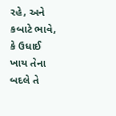રહે, અને કબાટે ભાવે, કે ઉધાઈ ખાય તેના બદલે તે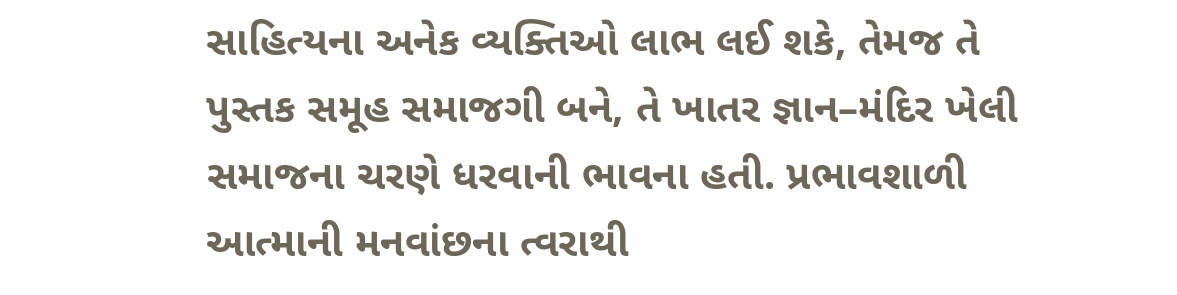સાહિત્યના અનેક વ્યક્તિઓ લાભ લઈ શકે, તેમજ તે પુસ્તક સમૂહ સમાજગી બને, તે ખાતર જ્ઞાન–મંદિર ખેલી સમાજના ચરણે ધરવાની ભાવના હતી. પ્રભાવશાળી આત્માની મનવાંછના ત્વરાથી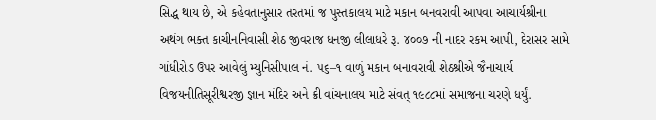સિદ્ધ થાય છે, એ કહેવતાનુસાર તરતમાં જ પુસ્તકાલય માટે મકાન બનવરાવી આપવા આચાર્યશ્રીના અથંગ ભક્ત કાચીનનિવાસી શેઠ જીવરાજ ધનજી લીલાધરે રૂ. ૪૦૦૭ ની નાદર રકમ આપી, દેરાસર સામે ગાંધીરોડ ઉપર આવેલું મ્યુનિસીપાલ નં. ૫૬–૧ વાળું મકાન બનાવરાવી શેઠશ્રીએ જૈનાચાર્ય વિજયનીતિસૂરીશ્વરજી જ્ઞાન મંદિર અને ક્રી વાંચનાલય માટે સંવત્ ૧૯૮૮માં સમાજના ચરણે ધર્યું.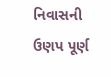નિવાસની ઉણપ પૂર્ણ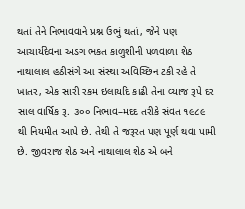થતાં તેને નિભાવવાને પ્રશ્ન ઉભું થતાં, જેને પણ આચાર્યદેવના અડગ ભકત કાળુશીની પળવાળા શેઠ નાથાલાલ હઠીસંગે આ સંસ્થા અવિચ્છિન ટકી રહે તે ખાતર, એક સારી રકમ ઇલાયદિ કાઢી તેના વ્યાજ રૂપે દર સાલ વાર્ષિક રૂ. ૩૦૦ નિભાવ–મદદ તરીકે સંવત ૧૯૮૯ થી નિયમીત આપે છે. તેથી તે જરૂરત પણ પૂર્ણ થવા પામી છે. જીવરાજ શેઠ અને નાથાલાલ શેઠ એ બને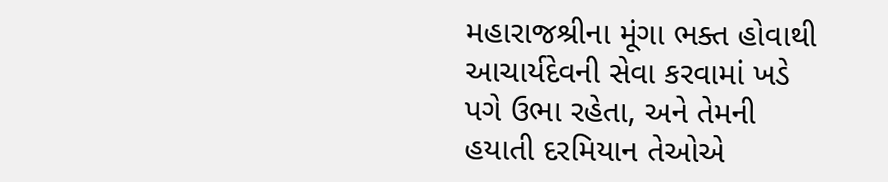મહારાજશ્રીના મૂંગા ભક્ત હોવાથી આચાર્યદેવની સેવા કરવામાં ખડે પગે ઉભા રહેતા, અને તેમની હયાતી દરમિયાન તેઓએ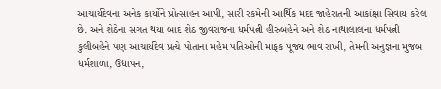આચાર્યદેવના અનેક કાર્યોને પ્રોત્સાહન આપી, સારી રકમેની આર્થિક મદદ જાહેરાતની આકાંક્ષા સિવાય કરેલ છે. અને શેઠેના સગત થયા બાદ શેઠ જીવરાજના ધર્મપત્ની હીરુબહેને અને શેઠ નાથાલાલના ધર્મપત્ની કુલીબહેને પણ આચાર્યદેવ પ્રત્યે પોતાના મહેમ પતિઓની માફક પૂજ્ય ભાવ રાખી, તેમની અનુજ્ઞના મુજબ ધર્મશાળા, ઉદ્યાપન,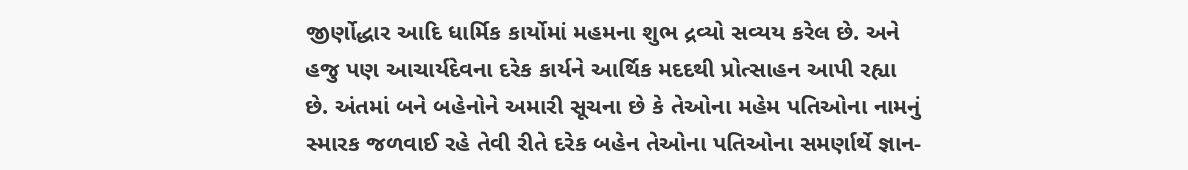જીર્ણોદ્ધાર આદિ ધાર્મિક કાર્યોમાં મહમના શુભ દ્રવ્યો સવ્યય કરેલ છે. અને હજુ પણ આચાર્યદેવના દરેક કાર્યને આર્થિક મદદથી પ્રોત્સાહન આપી રહ્યા છે. અંતમાં બને બહેનોને અમારી સૂચના છે કે તેઓના મહેમ પતિઓના નામનું સ્મારક જળવાઈ રહે તેવી રીતે દરેક બહેન તેઓના પતિઓના સમર્ણાર્થે જ્ઞાન-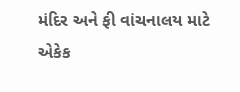મંદિર અને ફી વાંચનાલય માટે એકેક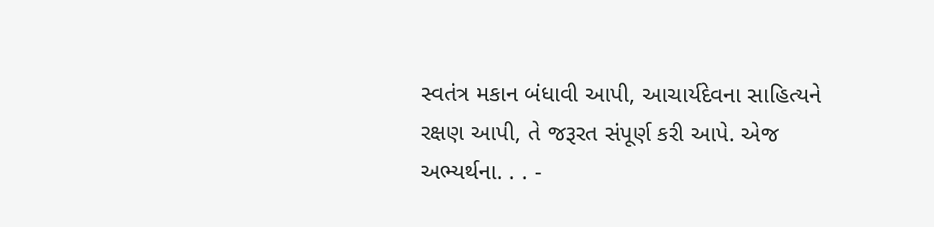સ્વતંત્ર મકાન બંધાવી આપી, આચાર્યદેવના સાહિત્યને રક્ષણ આપી, તે જરૂરત સંપૂર્ણ કરી આપે. એજ અભ્યર્થના. . . -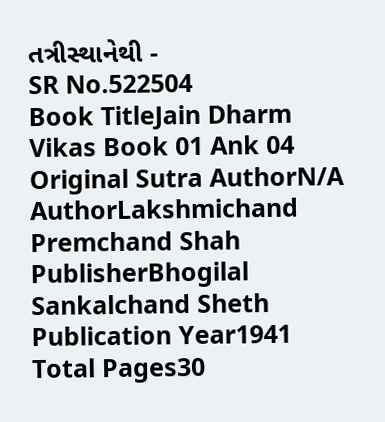તત્રીસ્થાનેથી -
SR No.522504
Book TitleJain Dharm Vikas Book 01 Ank 04
Original Sutra AuthorN/A
AuthorLakshmichand Premchand Shah
PublisherBhogilal Sankalchand Sheth
Publication Year1941
Total Pages30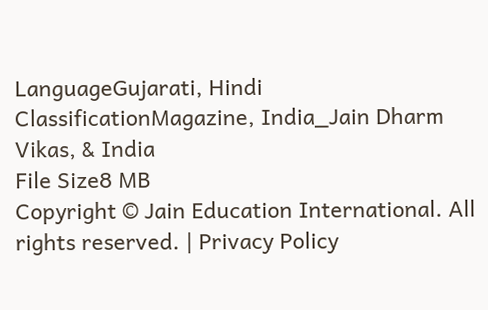LanguageGujarati, Hindi
ClassificationMagazine, India_Jain Dharm Vikas, & India
File Size8 MB
Copyright © Jain Education International. All rights reserved. | Privacy Policy